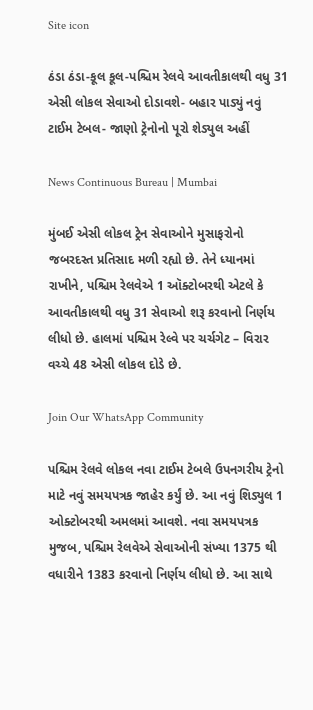Site icon

ઠંડા ઠંડા-કૂલ કૂલ-પશ્ચિમ રેલવે આવતીકાલથી વધુ 31 એસી લોકલ સેવાઓ દોડાવશે- બહાર પાડ્યું નવું ટાઈમ ટેબલ- જાણો ટ્રેનોનો પૂરો શેડ્યુલ અહીં

News Continuous Bureau | Mumbai

મુંબઈ એસી લોકલ ટ્રેન સેવાઓને મુસાફરોનો જબરદસ્ત પ્રતિસાદ મળી રહ્યો છે. તેને ધ્યાનમાં રાખીને, પશ્ચિમ રેલવેએ 1 ઑક્ટોબરથી એટલે કે આવતીકાલથી વધુ 31 સેવાઓ શરૂ કરવાનો નિર્ણય લીધો છે. હાલમાં પશ્ચિમ રેલ્વે પર ચર્ચગેટ – વિરાર વચ્ચે 48 એસી લોકલ દોડે છે.

Join Our WhatsApp Community

પશ્ચિમ રેલવે લોકલ નવા ટાઈમ ટેબલે ઉપનગરીય ટ્રેનો માટે નવું સમયપત્રક જાહેર કર્યું છે. આ નવું શિડ્યુલ 1 ઓક્ટોબરથી અમલમાં આવશે. નવા સમયપત્રક મુજબ, પશ્ચિમ રેલવેએ સેવાઓની સંખ્યા 1375 થી વધારીને 1383 કરવાનો નિર્ણય લીધો છે. આ સાથે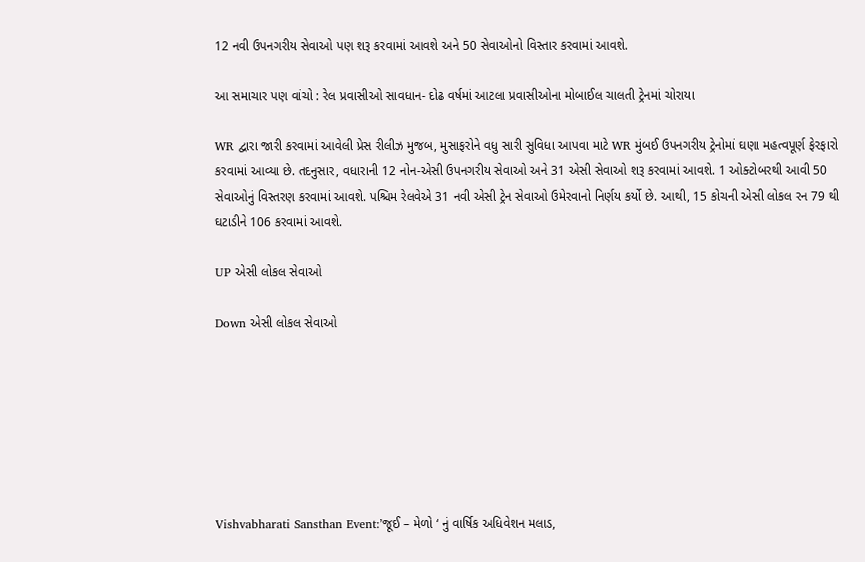12 નવી ઉપનગરીય સેવાઓ પણ શરૂ કરવામાં આવશે અને 50 સેવાઓનો વિસ્તાર કરવામાં આવશે.

આ સમાચાર પણ વાંચો : રેલ પ્રવાસીઓ સાવધાન- દોઢ વર્ષમાં આટલા પ્રવાસીઓના મોબાઈલ ચાલતી ટ્રેનમાં ચોરાયા

WR દ્વારા જારી કરવામાં આવેલી પ્રેસ રીલીઝ મુજબ, મુસાફરોને વધુ સારી સુવિધા આપવા માટે WR મુંબઈ ઉપનગરીય ટ્રેનોમાં ઘણા મહત્વપૂર્ણ ફેરફારો કરવામાં આવ્યા છે. તદનુસાર, વધારાની 12 નોન-એસી ઉપનગરીય સેવાઓ અને 31 એસી સેવાઓ શરૂ કરવામાં આવશે. 1 ઓક્ટોબરથી આવી 50 સેવાઓનું વિસ્તરણ કરવામાં આવશે. પશ્ચિમ રેલવેએ 31 નવી એસી ટ્રેન સેવાઓ ઉમેરવાનો નિર્ણય કર્યો છે. આથી, 15 કોચની એસી લોકલ રન 79 થી ઘટાડીને 106 કરવામાં આવશે.

UP એસી લોકલ સેવાઓ

Down એસી લોકલ સેવાઓ







Vishvabharati Sansthan Event:’જૂઈ – મેળો ‘ નું વાર્ષિક અધિવેશન મલાડ,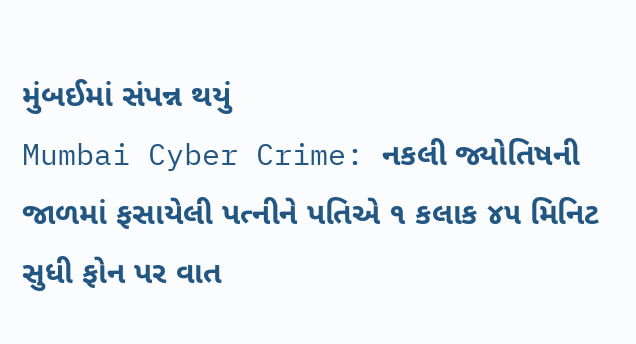મુંબઈમાં સંપન્ન થયું
Mumbai Cyber Crime: નકલી જ્યોતિષની જાળમાં ફસાયેલી પત્નીને પતિએ ૧ કલાક ૪૫ મિનિટ સુધી ફોન પર વાત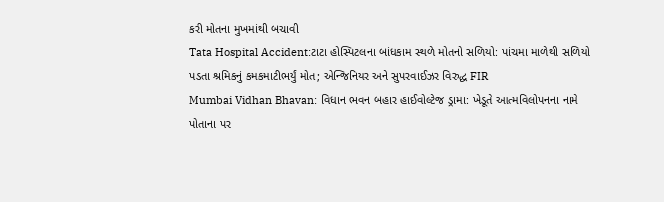કરી મોતના મુખમાંથી બચાવી
Tata Hospital Accident:ટાટા હોસ્પિટલના બાંધકામ સ્થળે મોતનો સળિયો: પાંચમા માળેથી સળિયો પડતા શ્રમિકનું કમકમાટીભર્યું મોત; એન્જિનિયર અને સુપરવાઈઝર વિરુદ્ધ FIR
Mumbai Vidhan Bhavan: વિધાન ભવન બહાર હાઈવોલ્ટેજ ડ્રામા: ખેડૂતે આત્મવિલોપનના નામે પોતાના પર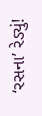‘રસના’ રેડ્યું!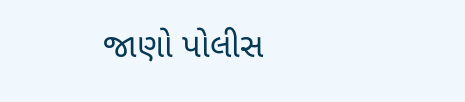જાણો પોલીસ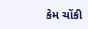કેમ ચોંકી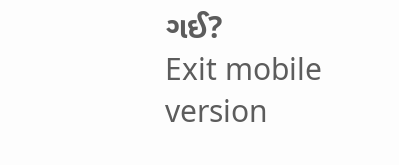ગઈ?
Exit mobile version